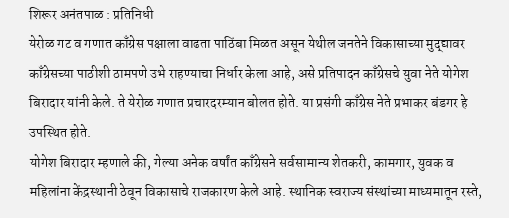शिरूर अनंतपाळ : प्रतिनिधी
येरोळ गट व गणात काँग्रेस पक्षाला वाढता पाठिंबा मिळत असून येथील जनतेने विकासाच्या मुद्द्यावर काँग्रेसच्या पाठीशी ठामपणे उभे राहण्याचा निर्धार केला आहे, असे प्रतिपादन काँग्रेसचे युवा नेते योगेश बिरादार यांनी केले. ते येरोळ गणात प्रचारदरम्यान बोलत होते. या प्रसंगी काँग्रेस नेते प्रभाकर बंडगर हे उपस्थित होते.
योगेश बिरादार म्हणाले की, गेल्या अनेक वर्षांत काँग्रेसने सर्वसामान्य शेतकरी, कामगार, युवक व महिलांना केंद्रस्थानी ठेवून विकासाचे राजकारण केले आहे. स्थानिक स्वराज्य संस्थांच्या माध्यमातून रस्ते,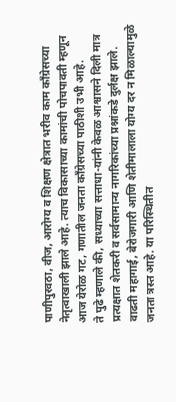पाणीपुरवठा, वीज, आरोग्य व शिक्षण क्षेत्रात भरीव काम काँग्रेसच्या नेतृत्वाखाली झाले आहे. त्याच विकासाच्या कामांची पोचपावती म्हणून आज येरोळ गट, गणातील जनता काँग्रेसच्या पाठीशी उभी आहे.
ते पुढे म्हणाले की, सध्याच्या सत्ताधा-यांनी केवळ आश्वासने दिली मात्र प्रत्यक्षात शेतकरी व सर्वसामान्य नागरिकांच्या प्रश्नांकडे दुर्लक्ष झाले. वाढती महागाई, बेरोजगारी आणि शेतीमालाला योग्य दर न मिळाल्यामुळे जनता त्रस्त आहे. या परिस्थितीत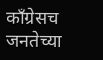काँग्रेसच जनतेच्या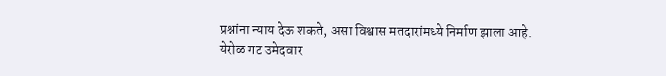प्रश्नांना न्याय देऊ शकते, असा विश्वास मतदारांमध्ये निर्माण झाला आहे.
येरोळ गट उमेदवार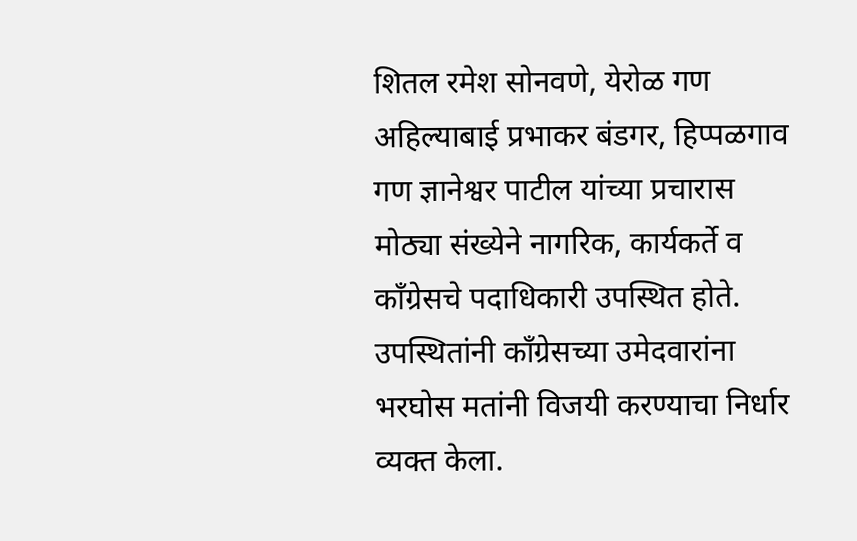शितल रमेश सोनवणे, येरोळ गण अहिल्याबाई प्रभाकर बंडगर, हिप्पळगाव गण ज्ञानेश्वर पाटील यांच्या प्रचारास मोठ्या संख्येने नागरिक, कार्यकर्ते व काँग्रेसचे पदाधिकारी उपस्थित होते. उपस्थितांनी काँग्रेसच्या उमेदवारांना भरघोस मतांनी विजयी करण्याचा निर्धार व्यक्त केला.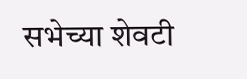सभेच्या शेवटी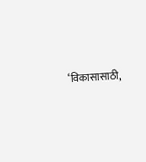‘विकासासाठी,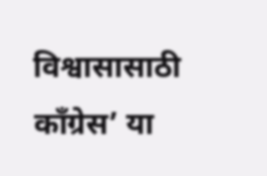विश्वासासाठी काँग्रेस’ या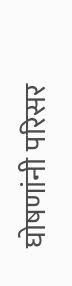घोषणांनी परिसर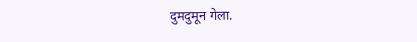दुमदुमून गेला.